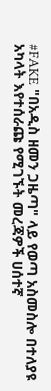#FAKE "በአዲስ ዘመን ጋዜጣ" ላይ የወጣ አስመስሎ በተለያዩ አካላት እየተሰራጩ የሚገኙት መረጃዎች ሀሰተኛ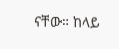ናቸው። ከላይ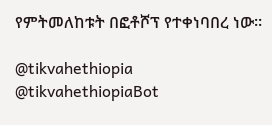የምትመለከቱት በፎቶሾፕ የተቀነባበረ ነው።

@tikvahethiopia @tikvahethiopiaBot